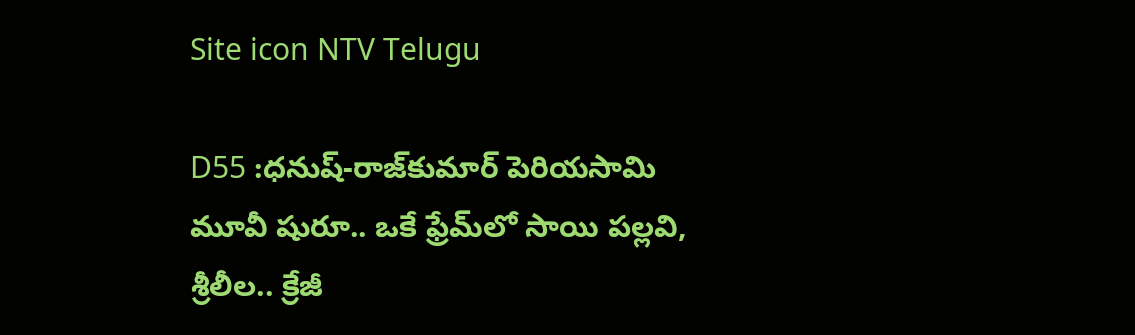Site icon NTV Telugu

D55 :ధనుష్-రాజ్‌కుమార్ పెరియసామి మూవీ షురూ.. ఒకే ఫ్రేమ్‌లో సాయి పల్లవి, శ్రీలీల.. క్రేజీ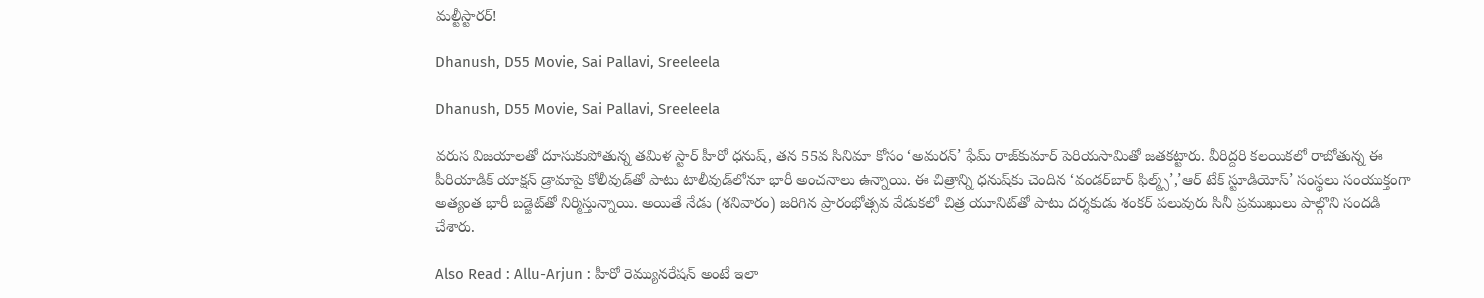మల్టీస్టారర్!

Dhanush, D55 Movie, Sai Pallavi, Sreeleela

Dhanush, D55 Movie, Sai Pallavi, Sreeleela

వరుస విజయాలతో దూసుకుపోతున్న తమిళ స్టార్ హీరో ధనుష్, తన 55వ సినిమా కోసం ‘అమరన్’ ఫేమ్ రాజ్‌కుమార్ పెరియసామితో జతకట్టారు. వీరిద్దరి కలయికలో రాబోతున్న ఈ పీరియాడిక్ యాక్షన్ డ్రామాపై కోలీవుడ్‌తో పాటు టాలీవుడ్‌లోనూ భారీ అంచనాలు ఉన్నాయి. ఈ చిత్రాన్ని ధనుష్‌కు చెందిన ‘వండర్‌బార్ ఫిల్మ్స్’,’ఆర్ టేక్ స్టూడియోస్’ సంస్థలు సంయుక్తంగా అత్యంత భారీ బడ్జెట్‌తో నిర్మిస్తున్నాయి. అయితే నేడు (శనివారం) జరిగిన ప్రారంభోత్సవ వేడుకలో చిత్ర యూనిట్‌తో పాటు దర్శకుడు శంకర్ పలువురు సినీ ప్రముఖులు పాల్గొని సందడి చేశారు.

Also Read : Allu-Arjun : హీరో రెమ్యునరేషన్ అంటే ఇలా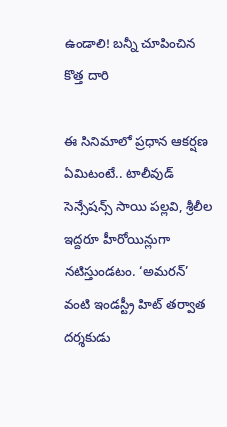ఉండాలి! బన్నీ చూపించిన కొత్త దారి

ఈ సినిమాలో ప్రధాన ఆకర్షణ ఏమిటంటే.. టాలీవుడ్ సెన్సేషన్స్ సాయి పల్లవి, శ్రీలీల ఇద్దరూ హీరోయిన్లుగా నటిస్తుండటం. ‘అమరన్’ వంటి ఇండస్ట్రీ హిట్ తర్వాత దర్శకుడు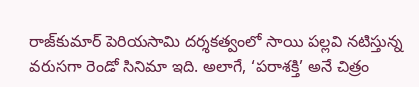రాజ్‌కుమార్ పెరియసామి దర్శకత్వంలో సాయి పల్లవి నటిస్తున్న వరుసగా రెండో సినిమా ఇది. అలాగే, ‘పరాశక్తి’ అనే చిత్రం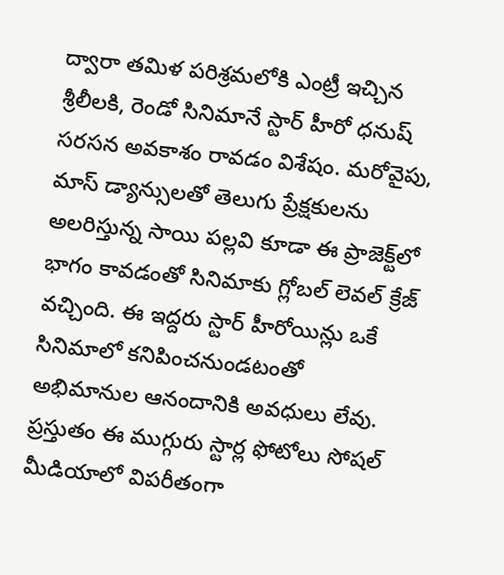ద్వారా తమిళ పరిశ్రమలోకి ఎంట్రీ ఇచ్చిన శ్రీలీలకి, రెండో సినిమానే స్టార్ హీరో ధనుష్ సరసన అవకాశం రావడం విశేషం. మరోవైపు, మాస్ డ్యాన్సులతో తెలుగు ప్రేక్షకులను అలరిస్తున్న సాయి పల్లవి కూడా ఈ ప్రాజెక్ట్‌లో భాగం కావడంతో సినిమాకు గ్లోబల్ లెవల్ క్రేజ్ వచ్చింది. ఈ ఇద్దరు స్టార్ హీరోయిన్లు ఒకే సినిమాలో కనిపించనుండటంతో అభిమానుల ఆనందానికి అవధులు లేవు. ప్రస్తుతం ఈ ముగ్గురు స్టార్ల ఫోటోలు సోషల్ మీడియాలో విపరీతంగా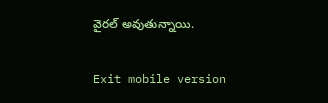వైరల్ అవుతున్నాయి.

Exit mobile version